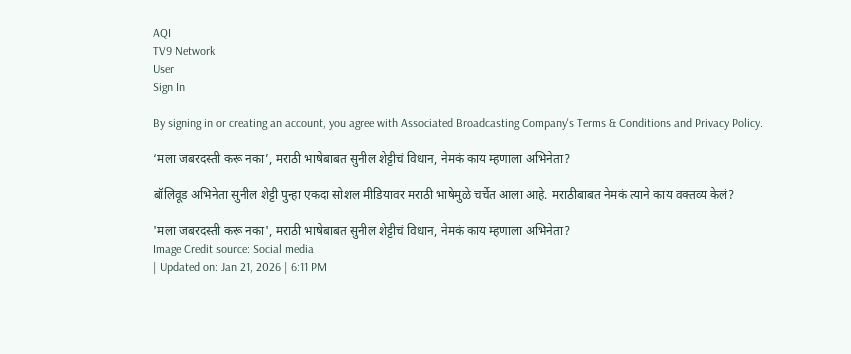AQI
TV9 Network
User
Sign In

By signing in or creating an account, you agree with Associated Broadcasting Company's Terms & Conditions and Privacy Policy.

‘मला जबरदस्ती करू नका’, मराठी भाषेबाबत सुनील शेट्टीचं विधान, नेमकं काय म्हणाला अभिनेता?

बॉलिवूड अभिनेता सुनील शेट्टी पुन्हा एकदा सोशल मीडियावर मराठी भाषेमुळे चर्चेत आला आहे. मराठीबाबत नेमकं त्याने काय वक्तव्य केलं?

'मला जबरदस्ती करू नका', मराठी भाषेबाबत सुनील शेट्टीचं विधान, नेमकं काय म्हणाला अभिनेता?
Image Credit source: Social media
| Updated on: Jan 21, 2026 | 6:11 PM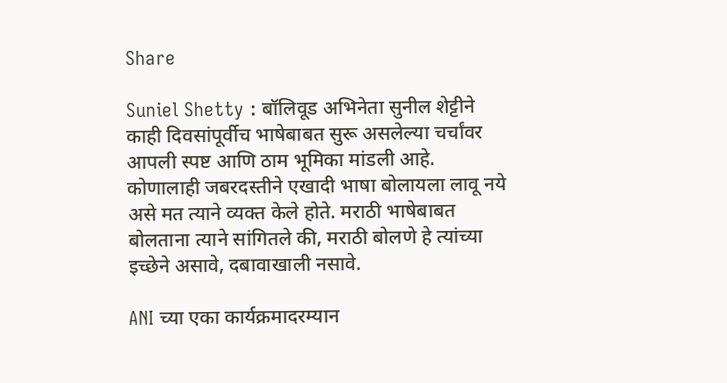Share

Suniel Shetty : बॉलिवूड अभिनेता सुनील शेट्टीने काही दिवसांपूर्वीच भाषेबाबत सुरू असलेल्या चर्चांवर आपली स्पष्ट आणि ठाम भूमिका मांडली आहे. कोणालाही जबरदस्तीने एखादी भाषा बोलायला लावू नये असे मत त्याने व्यक्त केले होते. मराठी भाषेबाबत बोलताना त्याने सांगितले की, मराठी बोलणे हे त्यांच्या इच्छेने असावे, दबावाखाली नसावे.

ANI च्या एका कार्यक्रमादरम्यान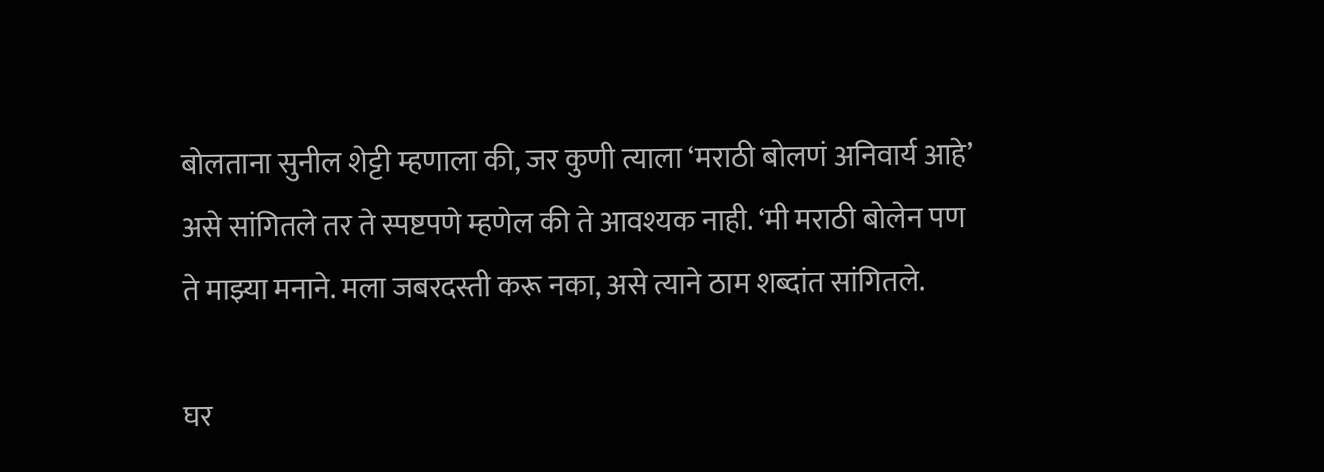बोलताना सुनील शेट्टी म्हणाला की, जर कुणी त्याला ‘मराठी बोलणं अनिवार्य आहे’ असे सांगितले तर ते स्पष्टपणे म्हणेल की ते आवश्यक नाही. ‘मी मराठी बोलेन पण ते माझ्या मनाने. मला जबरदस्ती करू नका, असे त्याने ठाम शब्दांत सांगितले.

घर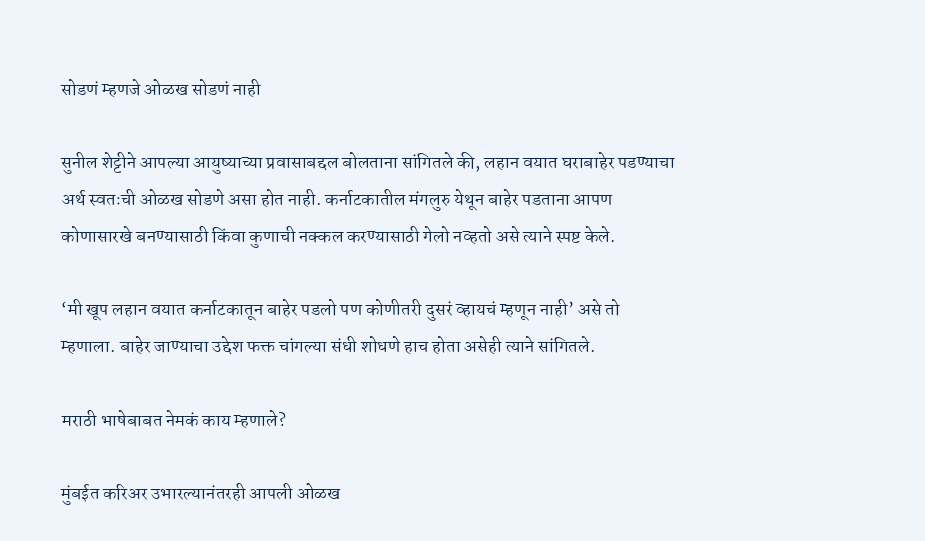सोडणं म्हणजे ओळख सोडणं नाही

सुनील शेट्टीने आपल्या आयुष्याच्या प्रवासाबद्दल बोलताना सांगितले की, लहान वयात घराबाहेर पडण्याचा अर्थ स्वतःची ओळख सोडणे असा होत नाही. कर्नाटकातील मंगलुरु येथून बाहेर पडताना आपण कोणासारखे बनण्यासाठी किंवा कुणाची नक्कल करण्यासाठी गेलो नव्हतो असे त्याने स्पष्ट केले.

‘मी खूप लहान वयात कर्नाटकातून बाहेर पडलो पण कोणीतरी दुसरं व्हायचं म्हणून नाही’ असे तो म्हणाला. बाहेर जाण्याचा उद्देश फक्त चांगल्या संधी शोधणे हाच होता असेही त्याने सांगितले.

मराठी भाषेबाबत नेमकं काय म्हणाले?

मुंबईत करिअर उभारल्यानंतरही आपली ओळख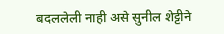बदललेली नाही असे सुनील शेट्टीने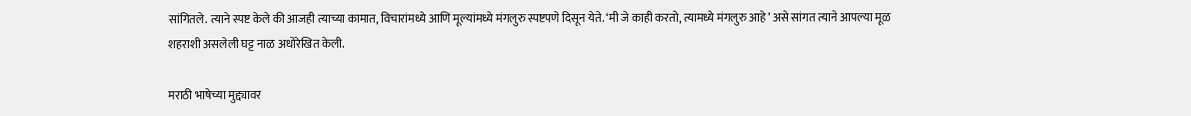सांगितले. त्याने स्पष्ट केले की आजही त्याच्या कामात, विचारांमध्ये आणि मूल्यांमध्ये मंगलुरु स्पष्टपणे दिसून येते. ‘मी जे काही करतो, त्यामध्ये मंगलुरु आहे’ असे सांगत त्याने आपल्या मूळ शहराशी असलेली घट्ट नाळ अधोरेखित केली.

मराठी भाषेच्या मुद्द्यावर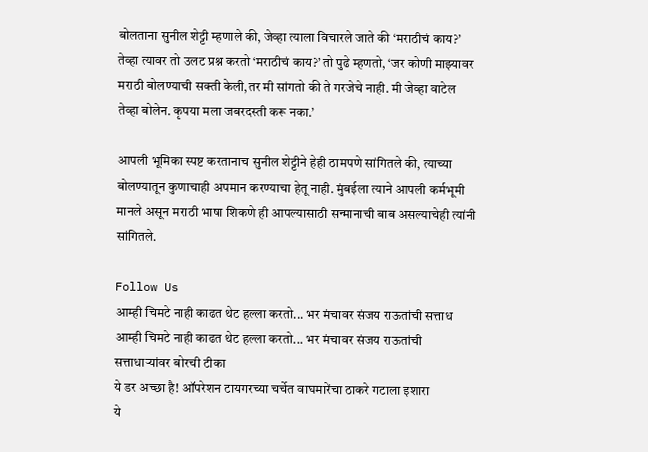बोलताना सुनील शेट्टी म्हणाले की, जेव्हा त्याला विचारले जाते की ‘मराठीचं काय?’ तेव्हा त्यावर तो उलट प्रश्न करतो ‘मराठीचं काय?’ तो पुढे म्हणतो, ‘जर कोणी माझ्यावर मराठी बोलण्याची सक्ती केली,तर मी सांगतो की ते गरजेचे नाही. मी जेव्हा वाटेल तेव्हा बोलेन. कृपया मला जबरदस्ती करू नका.’

आपली भूमिका स्पष्ट करतानाच सुनील शेट्टीने हेही ठामपणे सांगितले की, त्याच्या बोलण्यातून कुणाचाही अपमान करण्याचा हेतू नाही. मुंबईला त्याने आपली कर्मभूमी मानले असून मराठी भाषा शिकणे ही आपल्यासाठी सन्मानाची बाब असल्याचेही त्यांनी सांगितले.

Follow Us
आम्ही चिमटे नाही काढत थेट हल्ला करतो... भर मंचावर संजय राऊतांची सत्ताध
आम्ही चिमटे नाही काढत थेट हल्ला करतो... भर मंचावर संजय राऊतांची सत्ताधाऱ्यांवर बोरची टीका
ये डर अच्छा है! ऑपरेशन टायगरच्या चर्चेत वाघमारेंचा ठाकरे गटाला इशारा
ये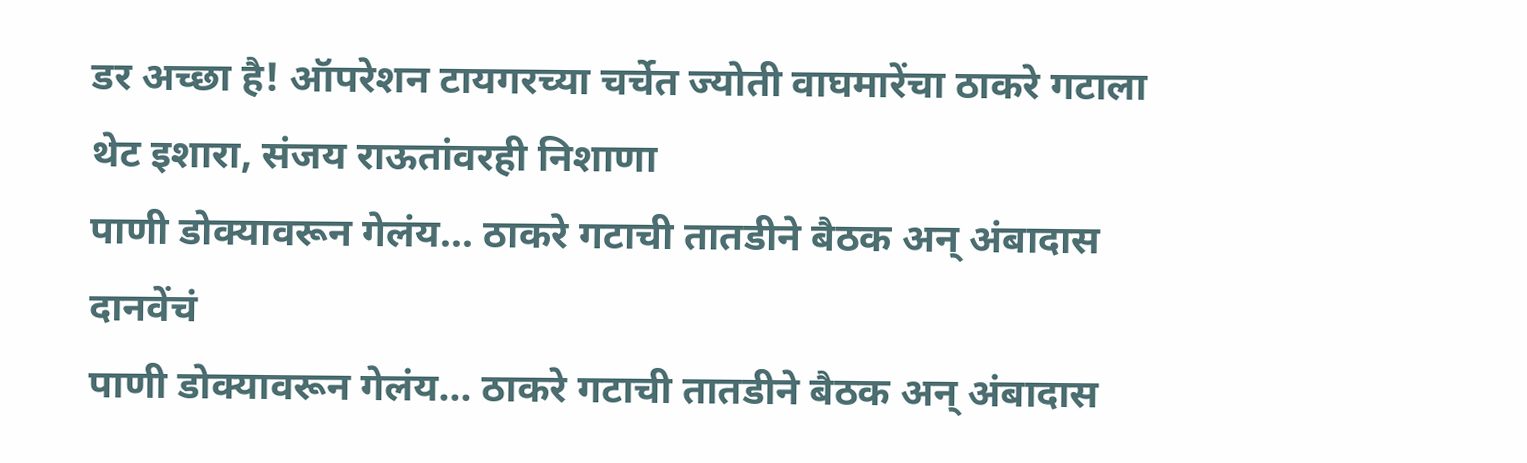डर अच्छा है! ऑपरेशन टायगरच्या चर्चेत ज्योती वाघमारेंचा ठाकरे गटाला थेट इशारा, संजय राऊतांवरही निशाणा
पाणी डोक्यावरून गेलंय... ठाकरे गटाची तातडीने बैठक अन् अंबादास दानवेंचं
पाणी डोक्यावरून गेलंय... ठाकरे गटाची तातडीने बैठक अन् अंबादास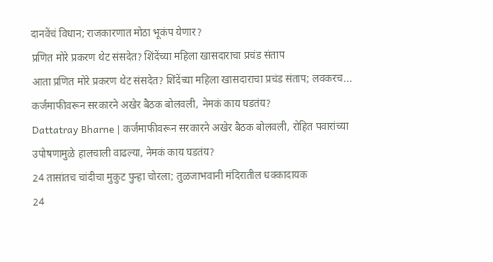दानवेंचं विधान; राजकारणात मोठा भूकंप येणार?
प्रणित मोरे प्रकरण थेट संसदेत? शिंदेंच्या महिला खासदाराचा प्रचंड संताप
आता प्रणित मोरे प्रकरण थेट संसदेत? शिंदेंच्या महिला खासदाराचा प्रचंड संताप; लवकरच...
कर्जमाफीवरून सरकारने अखेर बैठक बोलवली, नेमकं काय घडतंय?
Dattatray Bharne | कर्जमाफीवरून सरकारने अखेर बैठक बोलवली, रोहित पवारांच्या उपोषणामुळे हालचाली वाढल्या, नेमकं काय घडतंय?
24 तासांतच चांदीचा मुकुट पुन्हा चोरला; तुळजाभवानी मंदिरातील धक्कादायक
24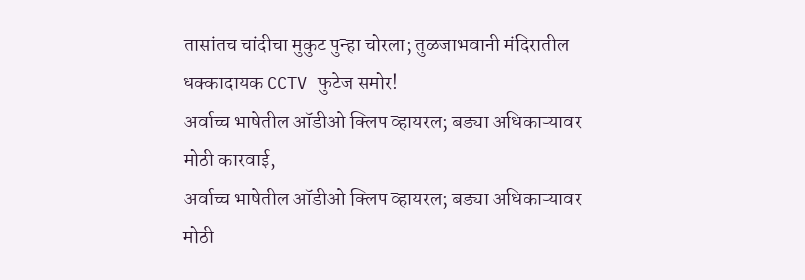तासांतच चांदीचा मुकुट पुन्हा चोरला; तुळजाभवानी मंदिरातील धक्कादायक CCTV फुटेज समोर!
अर्वाच्च भाषेतील ऑडीओ क्लिप व्हायरल; बड्या अधिकाऱ्यावर मोठी कारवाई,
अर्वाच्च भाषेतील ऑडीओ क्लिप व्हायरल; बड्या अधिकाऱ्यावर मोठी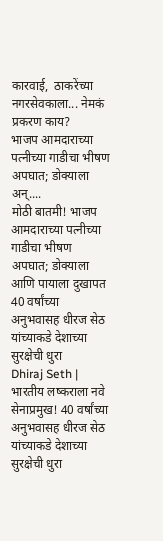कारवाई,  ठाकरेंच्या नगरसेवकाला... नेमकं प्रकरण काय?
भाजप आमदाराच्या पत्नीच्या गाडीचा भीषण अपघात; डोक्याला अन्....
मोठी बातमी! भाजप आमदाराच्या पत्नीच्या गाडीचा भीषण अपघात; डोक्याला आणि पायाला दुखापत
40 वर्षांच्या अनुभवासह धीरज सेठ यांच्याकडे देशाच्या सुरक्षेची धुरा
Dhiraj Seth | भारतीय लष्कराला नवे सेनाप्रमुख! 40 वर्षांच्या अनुभवासह धीरज सेठ यांच्याकडे देशाच्या सुरक्षेची धुरा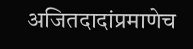अजितदादांप्रमाणेच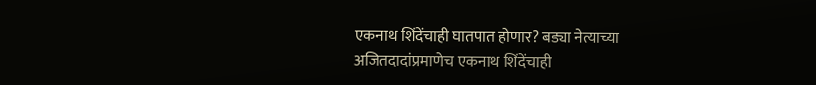एकनाथ शिंदेंचाही घातपात होणार? बड्या नेत्याच्या
अजितदादांप्रमाणेच एकनाथ शिंदेंचाही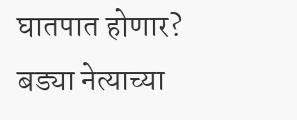घातपात होणार? बड्या नेत्याच्या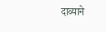दाव्याने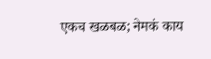एकच खळबळ; नेमकं काय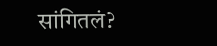सांगितलं?